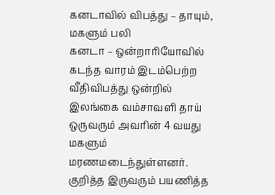கனடாவில் விபத்து – தாயும், மகளும் பலி
கனடா – ஒன்றாரியோவில் கடந்த வாரம் இடம்பெற்ற வீதிவிபத்து ஒன்றில் இலங்கை வம்சாவளி தாய் ஒருவரும் அவரின் 4 வயது மகளும் மரணமடைந்துள்ளனர். குறித்த இருவரும் பயணித்த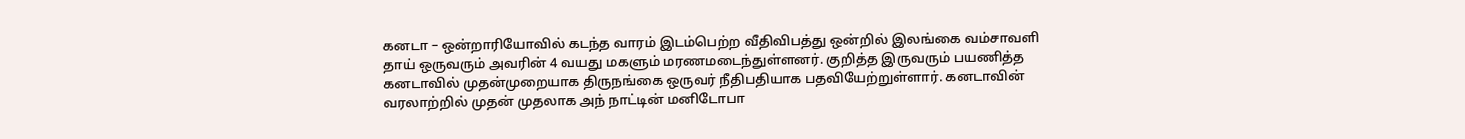கனடா – ஒன்றாரியோவில் கடந்த வாரம் இடம்பெற்ற வீதிவிபத்து ஒன்றில் இலங்கை வம்சாவளி தாய் ஒருவரும் அவரின் 4 வயது மகளும் மரணமடைந்துள்ளனர். குறித்த இருவரும் பயணித்த
கனடாவில் முதன்முறையாக திருநங்கை ஒருவர் நீதிபதியாக பதவியேற்றுள்ளார். கனடாவின் வரலாற்றில் முதன் முதலாக அந் நாட்டின் மனிடோபா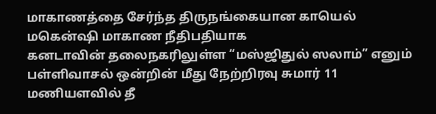மாகாணத்தை சேர்ந்த திருநங்கையான காயெல் மகென்ஷி மாகாண நீதிபதியாக
கனடாவின் தலைநகரிலுள்ள “மஸ்ஜிதுல் ஸலாம்” எனும் பள்ளிவாசல் ஒன்றின் மீது நேற்றிரவு சுமார் 11 மணியளவில் தீ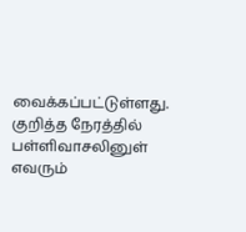வைக்கப்பட்டுள்ளது. குறித்த நேரத்தில் பள்ளிவாசலினுள் எவரும்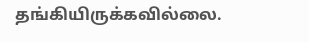தங்கியிருக்கவில்லை.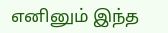எனினும் இந்த